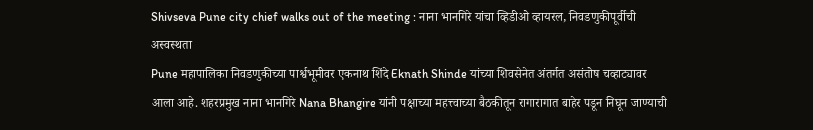Shivseva Pune city chief walks out of the meeting : नाना भानगिरे यांचा व्हिडीओ व्हायरल, निवडणुकीपूर्वीची अस्वस्थता
Pune महापालिका निवडणुकीच्या पार्श्वभूमीवर एकनाथ शिंदे Eknath Shinde यांच्या शिवसेनेत अंतर्गत असंतोष चव्हाट्यावर आला आहे. शहरप्रमुख नाना भानगिरे Nana Bhangire यांनी पक्षाच्या महत्त्वाच्या बैठकीतून रागारागात बाहेर पडून निघून जाण्याची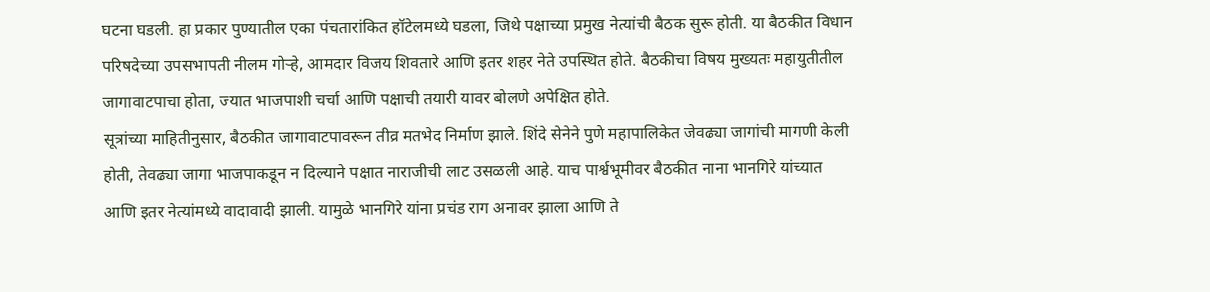घटना घडली. हा प्रकार पुण्यातील एका पंचतारांकित हॉटेलमध्ये घडला, जिथे पक्षाच्या प्रमुख नेत्यांची बैठक सुरू होती. या बैठकीत विधान परिषदेच्या उपसभापती नीलम गोऱ्हे, आमदार विजय शिवतारे आणि इतर शहर नेते उपस्थित होते. बैठकीचा विषय मुख्यतः महायुतीतील जागावाटपाचा होता, ज्यात भाजपाशी चर्चा आणि पक्षाची तयारी यावर बोलणे अपेक्षित होते.
सूत्रांच्या माहितीनुसार, बैठकीत जागावाटपावरून तीव्र मतभेद निर्माण झाले. शिंदे सेनेने पुणे महापालिकेत जेवढ्या जागांची मागणी केली होती, तेवढ्या जागा भाजपाकडून न दिल्याने पक्षात नाराजीची लाट उसळली आहे. याच पार्श्वभूमीवर बैठकीत नाना भानगिरे यांच्यात आणि इतर नेत्यांमध्ये वादावादी झाली. यामुळे भानगिरे यांना प्रचंड राग अनावर झाला आणि ते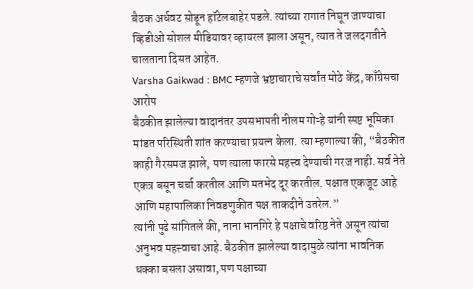बैठक अर्धवट सोडून हॉटेलबाहेर पडले. त्यांच्या रागात निघून जाण्याचा व्हिडीओ सोशल मीडियावर व्हायरल झाला असून, त्यात ते जलदगतीने चालताना दिसत आहेत.
Varsha Gaikwad : BMC म्हणजे भ्रष्टाचाराचे सर्वांत मोठे केंद्र, काँग्रेसचा आरोप
बैठकीत झालेल्या वादानंतर उपसभापती नीलम गोऱ्हे यांनी स्पष्ट भूमिका मांडत परिस्थिती शांत करण्याचा प्रयत्न केला. त्या म्हणाल्या की, “बैठकीत काही गैरसमज झाले, पण त्याला फारसे महत्त्व देण्याची गरज नाही. सर्व नेते एकत्र बसून चर्चा करतील आणि मतभेद दूर करतील. पक्षात एकजूट आहे आणि महापालिका निवडणुकीत पक्ष ताकदीने उतरेल.”
त्यांनी पुढे सांगितले की, नाना भानगिरे हे पक्षाचे वरिष्ठ नेते असून त्यांचा अनुभव महत्त्वाचा आहे. बैठकीत झालेल्या वादामुळे त्यांना भावनिक धक्का बसला असावा, पण पक्षाच्या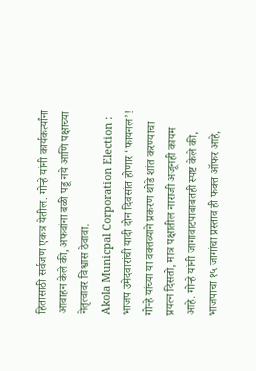हितासाठी सर्वजण एकत्र येतील. गोऱ्हे यांनी कार्यकर्त्यांना आवाहन केले की, अफवांना बळी पडू नये आणि पक्षाच्या नेतृत्वावर विश्वास ठेवावा.
Akola Municpal Corporation Election : भाजप उमेदवारांची यादी दोन दिवसांत होणार ‘फायनल’!
गोऱ्हे यांच्या या वक्तव्याने प्रकरण थोडे शांत करण्याचा प्रयत्न दिसतो, मात्र पक्षातील नाराजी अजूनही कायम आहे. गोऱ्हे यांनी जागावाटपाबाबतही स्पष्ट केले की, भाजपाचा १५ जागांचा प्रस्ताव ही फक्त ऑफर आहे,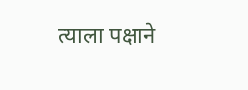त्याला पक्षाने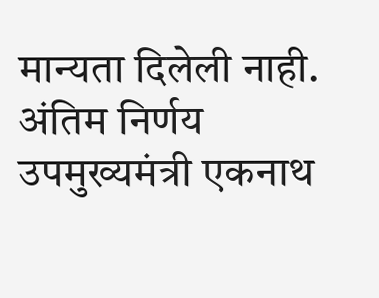मान्यता दिलेली नाही. अंतिम निर्णय उपमुख्यमंत्री एकनाथ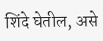शिंदे घेतील, असे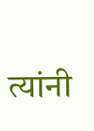त्यांनी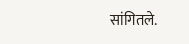सांगितले.